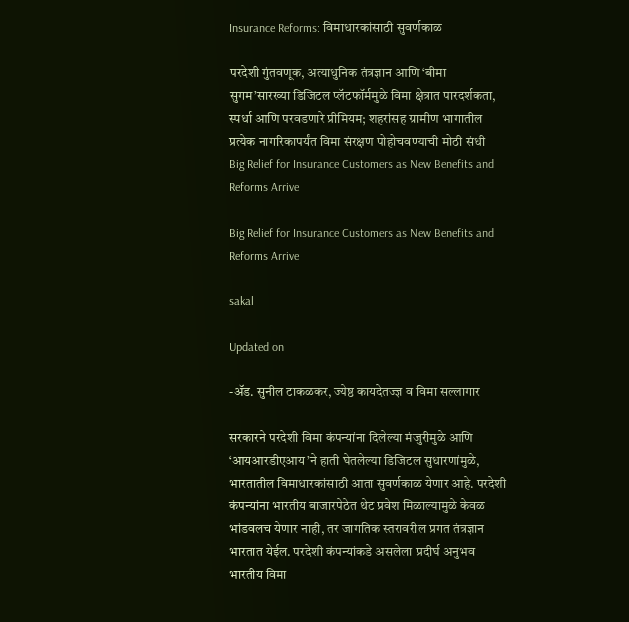Insurance Reforms: विमाधारकांसाठी सुवर्णकाळ

परदेशी गुंतवणूक, अत्याधुनिक तंत्रज्ञान आणि ‘बीमा सुगम’सारख्या डिजिटल प्लॅटफॉर्ममुळे विमा क्षेत्रात पारदर्शकता, स्पर्धा आणि परवडणारे प्रीमियम; शहरांसह ग्रामीण भागातील प्रत्येक नागरिकापर्यंत विमा संरक्षण पोहोचवण्याची मोठी संधी
Big Relief for Insurance Customers as New Benefits and Reforms Arrive

Big Relief for Insurance Customers as New Benefits and Reforms Arrive

sakal

Updated on

-ॲड. सुनील टाकळकर, ज्येष्ठ कायदेतज्ज्ञ व विमा सल्लागार

सरकारने परदेशी विमा कंपन्यांना दिलेल्या मंजुरीमुळे आणि ‘आयआरडीएआय’ने हाती घेतलेल्या डिजिटल सुधारणांमुळे, भारतातील विमाधारकांसाठी आता सुवर्णकाळ येणार आहे. परदेशी कंपन्यांना भारतीय बाजारपेठेत थेट प्रवेश मिळाल्यामुळे केवळ भांडवलच येणार नाही, तर जागतिक स्तरावरील प्रगत तंत्रज्ञान भारतात येईल. परदेशी कंपन्यांकडे असलेला प्रदीर्घ अनुभव भारतीय विमा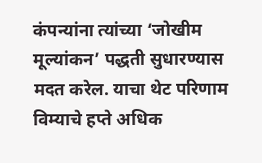कंपन्यांना त्यांच्या ‘जोखीम मूल्यांकन’ पद्धती सुधारण्यास मदत करेल. याचा थेट परिणाम विम्याचे हप्ते अधिक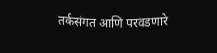तर्कसंगत आणि परवडणारे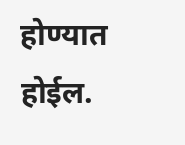होण्यात होईल.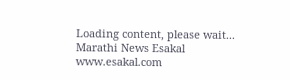Loading content, please wait...
Marathi News Esakal
www.esakal.com